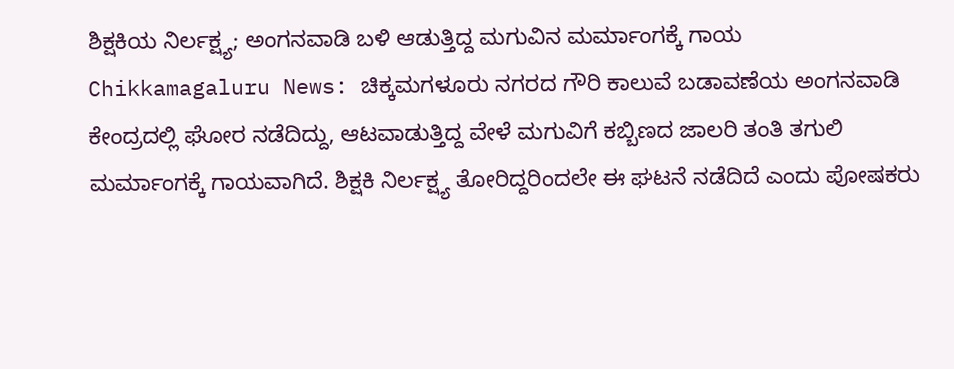ಶಿಕ್ಷಕಿಯ ನಿರ್ಲಕ್ಷ್ಯ; ಅಂಗನವಾಡಿ ಬಳಿ ಆಡುತ್ತಿದ್ದ ಮಗುವಿನ ಮರ್ಮಾಂಗಕ್ಕೆ ಗಾಯ
Chikkamagaluru News: ಚಿಕ್ಕಮಗಳೂರು ನಗರದ ಗೌರಿ ಕಾಲುವೆ ಬಡಾವಣೆಯ ಅಂಗನವಾಡಿ ಕೇಂದ್ರದಲ್ಲಿ ಘೋರ ನಡೆದಿದ್ದು, ಆಟವಾಡುತ್ತಿದ್ದ ವೇಳೆ ಮಗುವಿಗೆ ಕಬ್ಬಿಣದ ಜಾಲರಿ ತಂತಿ ತಗುಲಿ ಮರ್ಮಾಂಗಕ್ಕೆ ಗಾಯವಾಗಿದೆ. ಶಿಕ್ಷಕಿ ನಿರ್ಲಕ್ಷ್ಯ ತೋರಿದ್ದರಿಂದಲೇ ಈ ಘಟನೆ ನಡೆದಿದೆ ಎಂದು ಪೋಷಕರು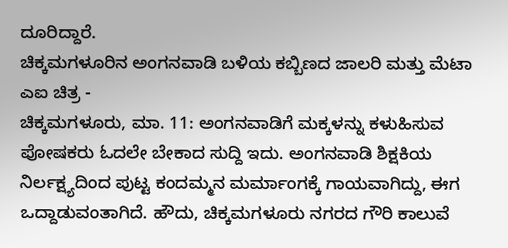ದೂರಿದ್ದಾರೆ.
ಚಿಕ್ಕಮಗಳೂರಿನ ಅಂಗನವಾಡಿ ಬಳಿಯ ಕಬ್ಬಿಣದ ಜಾಲರಿ ಮತ್ತು ಮೆಟಾ ಎಐ ಚಿತ್ರ -
ಚಿಕ್ಕಮಗಳೂರು, ಮಾ. 11: ಅಂಗನವಾಡಿಗೆ ಮಕ್ಕಳನ್ನು ಕಳುಹಿಸುವ ಪೋಷಕರು ಓದಲೇ ಬೇಕಾದ ಸುದ್ದಿ ಇದು. ಅಂಗನವಾಡಿ ಶಿಕ್ಷಕಿಯ ನಿರ್ಲಕ್ಷ್ಯದಿಂದ ಪುಟ್ಟ ಕಂದಮ್ಮನ ಮರ್ಮಾಂಗಕ್ಕೆ ಗಾಯವಾಗಿದ್ದು, ಈಗ ಒದ್ದಾಡುವಂತಾಗಿದೆ. ಹೌದು, ಚಿಕ್ಕಮಗಳೂರು ನಗರದ ಗೌರಿ ಕಾಲುವೆ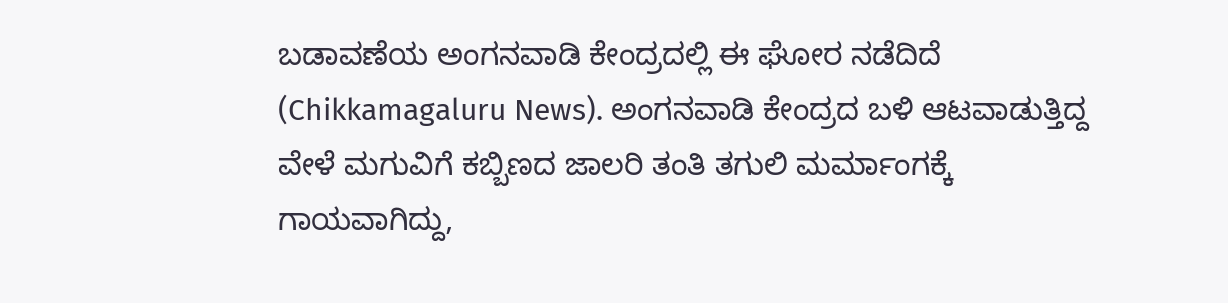ಬಡಾವಣೆಯ ಅಂಗನವಾಡಿ ಕೇಂದ್ರದಲ್ಲಿ ಈ ಘೋರ ನಡೆದಿದೆ (Chikkamagaluru News). ಅಂಗನವಾಡಿ ಕೇಂದ್ರದ ಬಳಿ ಆಟವಾಡುತ್ತಿದ್ದ ವೇಳೆ ಮಗುವಿಗೆ ಕಬ್ಬಿಣದ ಜಾಲರಿ ತಂತಿ ತಗುಲಿ ಮರ್ಮಾಂಗಕ್ಕೆ ಗಾಯವಾಗಿದ್ದು,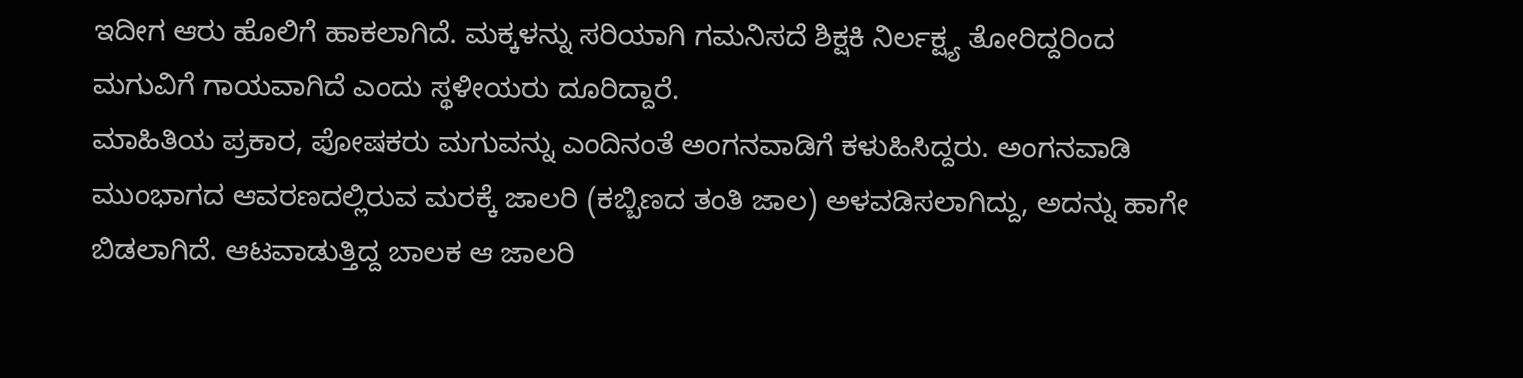ಇದೀಗ ಆರು ಹೊಲಿಗೆ ಹಾಕಲಾಗಿದೆ. ಮಕ್ಕಳನ್ನು ಸರಿಯಾಗಿ ಗಮನಿಸದೆ ಶಿಕ್ಷಕಿ ನಿರ್ಲಕ್ಷ್ಯ ತೋರಿದ್ದರಿಂದ ಮಗುವಿಗೆ ಗಾಯವಾಗಿದೆ ಎಂದು ಸ್ಥಳೀಯರು ದೂರಿದ್ದಾರೆ.
ಮಾಹಿತಿಯ ಪ್ರಕಾರ, ಪೋಷಕರು ಮಗುವನ್ನು ಎಂದಿನಂತೆ ಅಂಗನವಾಡಿಗೆ ಕಳುಹಿಸಿದ್ದರು. ಅಂಗನವಾಡಿ ಮುಂಭಾಗದ ಆವರಣದಲ್ಲಿರುವ ಮರಕ್ಕೆ ಜಾಲರಿ (ಕಬ್ಬಿಣದ ತಂತಿ ಜಾಲ) ಅಳವಡಿಸಲಾಗಿದ್ದು, ಅದನ್ನು ಹಾಗೇ ಬಿಡಲಾಗಿದೆ. ಆಟವಾಡುತ್ತಿದ್ದ ಬಾಲಕ ಆ ಜಾಲರಿ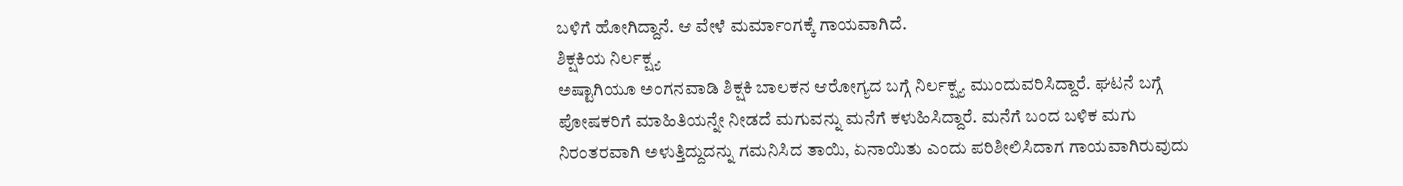ಬಳಿಗೆ ಹೋಗಿದ್ದಾನೆ. ಆ ವೇಳೆ ಮರ್ಮಾಂಗಕ್ಕೆ ಗಾಯವಾಗಿದೆ.
ಶಿಕ್ಷಕಿಯ ನಿರ್ಲಕ್ಷ್ಯ
ಅಷ್ಟಾಗಿಯೂ ಅಂಗನವಾಡಿ ಶಿಕ್ಷಕಿ ಬಾಲಕನ ಆರೋಗ್ಯದ ಬಗ್ಗೆ ನಿರ್ಲಕ್ಷ್ಯ ಮುಂದುವರಿಸಿದ್ದಾರೆ. ಘಟನೆ ಬಗ್ಗೆ ಪೋಷಕರಿಗೆ ಮಾಹಿತಿಯನ್ನೇ ನೀಡದೆ ಮಗುವನ್ನು ಮನೆಗೆ ಕಳುಹಿಸಿದ್ದಾರೆ. ಮನೆಗೆ ಬಂದ ಬಳಿಕ ಮಗು ನಿರಂತರವಾಗಿ ಅಳುತ್ತಿದ್ದುದನ್ನು ಗಮನಿಸಿದ ತಾಯಿ, ಏನಾಯಿತು ಎಂದು ಪರಿಶೀಲಿಸಿದಾಗ ಗಾಯವಾಗಿರುವುದು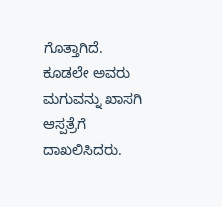ಗೊತ್ತಾಗಿದೆ. ಕೂಡಲೇ ಅವರು ಮಗುವನ್ನು ಖಾಸಗಿ ಆಸ್ಪತ್ರೆಗೆ ದಾಖಲಿಸಿದರು.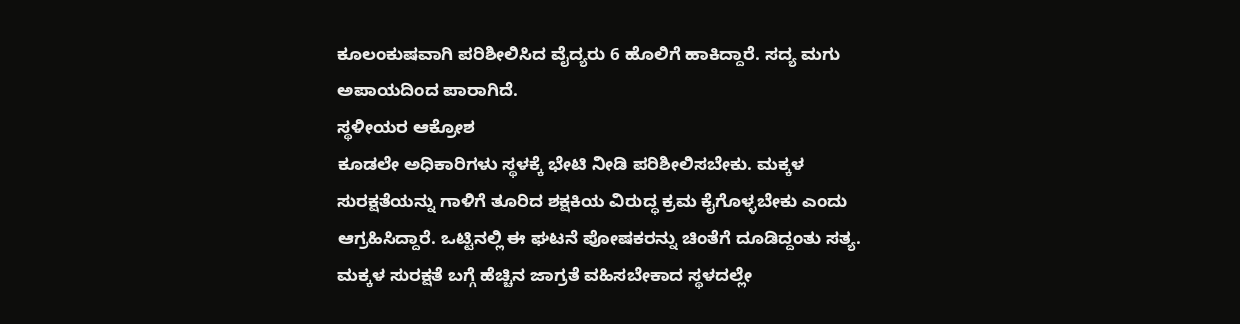ಕೂಲಂಕುಷವಾಗಿ ಪರಿಶೀಲಿಸಿದ ವೈದ್ಯರು 6 ಹೊಲಿಗೆ ಹಾಕಿದ್ದಾರೆ. ಸದ್ಯ ಮಗು ಅಪಾಯದಿಂದ ಪಾರಾಗಿದೆ.
ಸ್ಥಳೀಯರ ಆಕ್ರೋಶ
ಕೂಡಲೇ ಅಧಿಕಾರಿಗಳು ಸ್ಥಳಕ್ಕೆ ಭೇಟಿ ನೀಡಿ ಪರಿಶೀಲಿಸಬೇಕು. ಮಕ್ಕಳ ಸುರಕ್ಷತೆಯನ್ನು ಗಾಳಿಗೆ ತೂರಿದ ಶಕ್ಷಕಿಯ ವಿರುದ್ಧ ಕ್ರಮ ಕೈಗೊಳ್ಳಬೇಕು ಎಂದು ಆಗ್ರಹಿಸಿದ್ದಾರೆ. ಒಟ್ಟಿನಲ್ಲಿ ಈ ಘಟನೆ ಪೋಷಕರನ್ನು ಚಿಂತೆಗೆ ದೂಡಿದ್ದಂತು ಸತ್ಯ. ಮಕ್ಕಳ ಸುರಕ್ಷತೆ ಬಗ್ಗೆ ಹೆಚ್ಚಿನ ಜಾಗ್ರತೆ ವಹಿಸಬೇಕಾದ ಸ್ಥಳದಲ್ಲೇ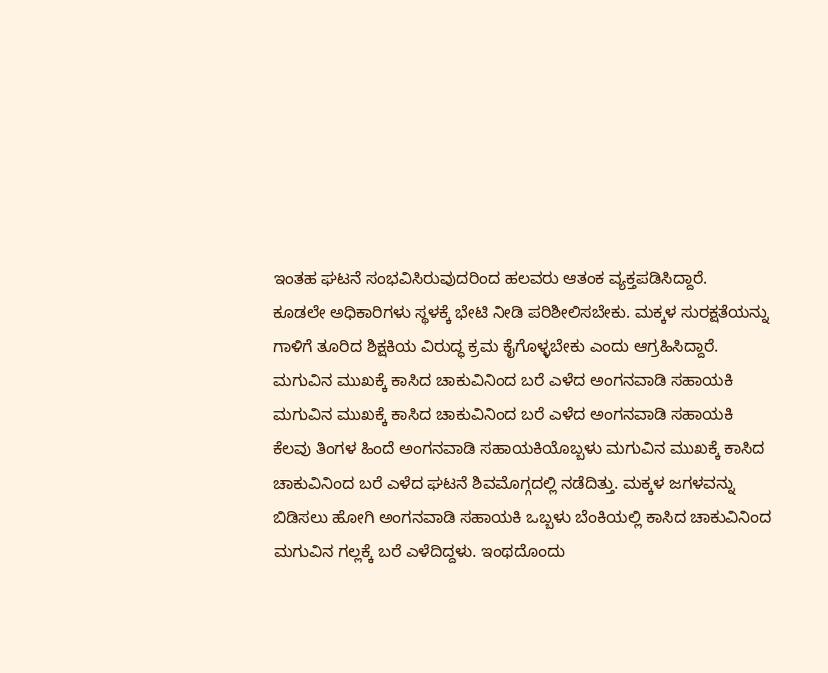ಇಂತಹ ಘಟನೆ ಸಂಭವಿಸಿರುವುದರಿಂದ ಹಲವರು ಆತಂಕ ವ್ಯಕ್ತಪಡಿಸಿದ್ದಾರೆ.
ಕೂಡಲೇ ಅಧಿಕಾರಿಗಳು ಸ್ಥಳಕ್ಕೆ ಭೇಟಿ ನೀಡಿ ಪರಿಶೀಲಿಸಬೇಕು. ಮಕ್ಕಳ ಸುರಕ್ಷತೆಯನ್ನು ಗಾಳಿಗೆ ತೂರಿದ ಶಿಕ್ಷಕಿಯ ವಿರುದ್ಧ ಕ್ರಮ ಕೈಗೊಳ್ಳಬೇಕು ಎಂದು ಆಗ್ರಹಿಸಿದ್ದಾರೆ.
ಮಗುವಿನ ಮುಖಕ್ಕೆ ಕಾಸಿದ ಚಾಕುವಿನಿಂದ ಬರೆ ಎಳೆದ ಅಂಗನವಾಡಿ ಸಹಾಯಕಿ
ಮಗುವಿನ ಮುಖಕ್ಕೆ ಕಾಸಿದ ಚಾಕುವಿನಿಂದ ಬರೆ ಎಳೆದ ಅಂಗನವಾಡಿ ಸಹಾಯಕಿ
ಕೆಲವು ತಿಂಗಳ ಹಿಂದೆ ಅಂಗನವಾಡಿ ಸಹಾಯಕಿಯೊಬ್ಬಳು ಮಗುವಿನ ಮುಖಕ್ಕೆ ಕಾಸಿದ ಚಾಕುವಿನಿಂದ ಬರೆ ಎಳೆದ ಘಟನೆ ಶಿವಮೊಗ್ಗದಲ್ಲಿ ನಡೆದಿತ್ತು. ಮಕ್ಕಳ ಜಗಳವನ್ನು ಬಿಡಿಸಲು ಹೋಗಿ ಅಂಗನವಾಡಿ ಸಹಾಯಕಿ ಒಬ್ಬಳು ಬೆಂಕಿಯಲ್ಲಿ ಕಾಸಿದ ಚಾಕುವಿನಿಂದ ಮಗುವಿನ ಗಲ್ಲಕ್ಕೆ ಬರೆ ಎಳೆದಿದ್ದಳು. ಇಂಥದೊಂದು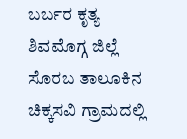ಬರ್ಬರ ಕೃತ್ಯ ಶಿವಮೊಗ್ಗ ಜಿಲ್ಲೆ ಸೊರಬ ತಾಲೂಕಿನ ಚಿಕ್ಕಸವಿ ಗ್ರಾಮದಲ್ಲಿ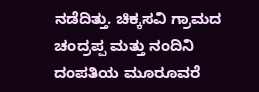ನಡೆದಿತ್ತು. ಚಿಕ್ಕಸವಿ ಗ್ರಾಮದ ಚಂದ್ರಪ್ಪ ಮತ್ತು ನಂದಿನಿ ದಂಪತಿಯ ಮೂರೂವರೆ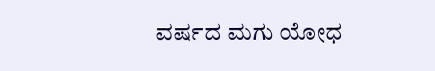ವರ್ಷದ ಮಗು ಯೋಧ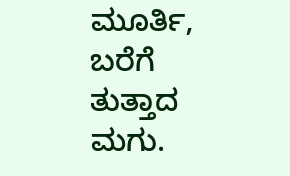ಮೂರ್ತಿ, ಬರೆಗೆ ತುತ್ತಾದ ಮಗು.